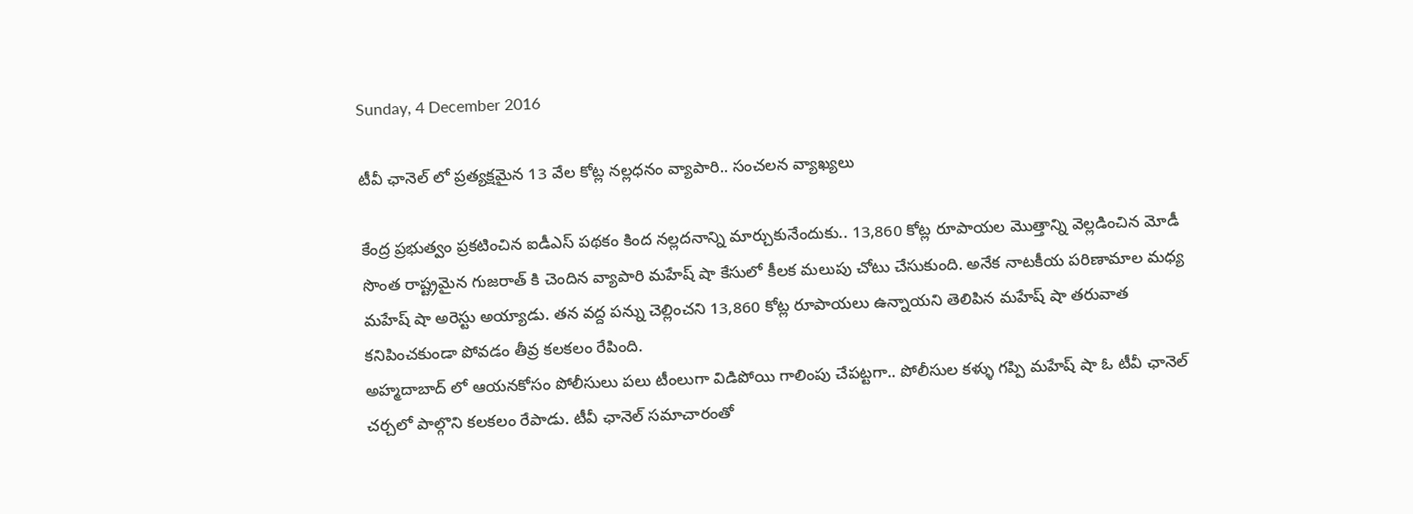Sunday, 4 December 2016

టీవీ ఛానెల్ లో ప్రత్యక్షమైన 13 వేల కోట్ల నల్లధనం వ్యాపారి.. సంచలన వ్యాఖ్యలు

కేంద్ర ప్రభుత్వం ప్రకటించిన ఐడీఎస్ పథకం కింద నల్లదనాన్ని మార్చుకునేందుకు.. 13,860 కోట్ల రూపాయల మొత్తాన్ని వెల్లడించిన మోడీ సొంత రాష్ట్రమైన గుజరాత్ కి చెందిన వ్యాపారి మహేష్ షా కేసులో కీలక మలుపు చోటు చేసుకుంది. అనేక నాటకీయ పరిణామాల మధ్య మహేష్ షా అరెస్టు అయ్యాడు. తన వద్ద పన్ను చెల్లించని 13,860 కోట్ల రూపాయలు ఉన్నాయని తెలిపిన మహేష్ షా తరువాత కనిపించకుండా పోవడం తీవ్ర కలకలం రేపింది.
అహ్మదాబాద్ లో ఆయనకోసం పోలీసులు పలు టీంలుగా విడిపోయి గాలింపు చేపట్టగా.. పోలీసుల కళ్ళు గప్పి మహేష్ షా ఓ టీవీ ఛానెల్ చర్చలో పాల్గొని కలకలం రేపాడు. టీవీ ఛానెల్ సమాచారంతో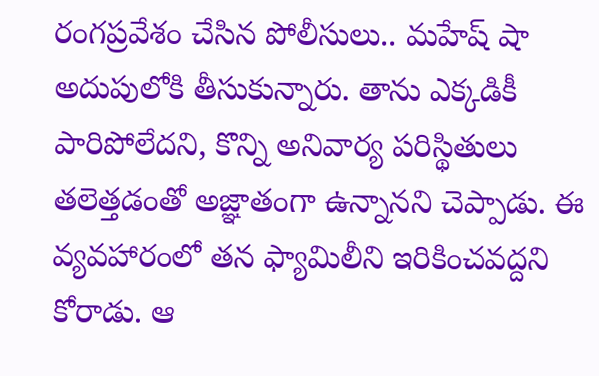రంగప్రవేశం చేసిన పోలీసులు.. మహేష్ షా అదుపులోకి తీసుకున్నారు. తాను ఎక్కడికీ పారిపోలేదని, కొన్ని అనివార్య పరిస్థితులు తలెత్తడంతో అజ్ఞాతంగా ఉన్నానని చెప్పాడు. ఈ వ్యవహారంలో తన ఫ్యామిలీని ఇరికించవద్దని కోరాడు. ఆ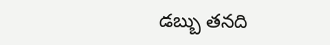డబ్బు తనది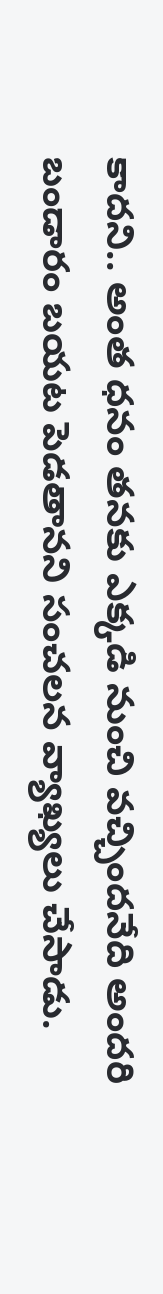కాదని.. అంత ధనం తనకు ఎక్కడి నుంచి వచ్చిందనేది అందరి బండారం బయట పెడతానని సంచలన వ్యాఖ్యలు చేసాడు.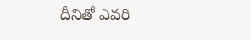దీనితో ఎవరి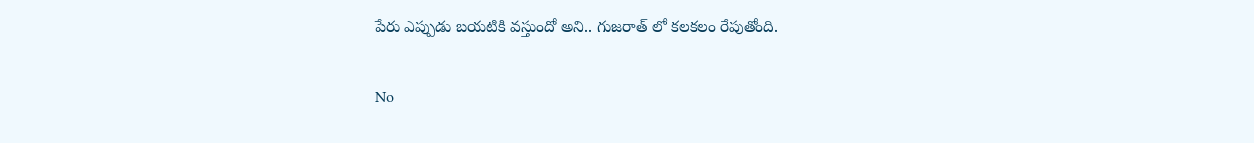పేరు ఎప్పుడు బయటికి వస్తుందో అని.. గుజరాత్ లో కలకలం రేపుతోంది.

No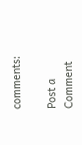comments:

Post a Comment